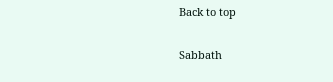Back to top

Sabbath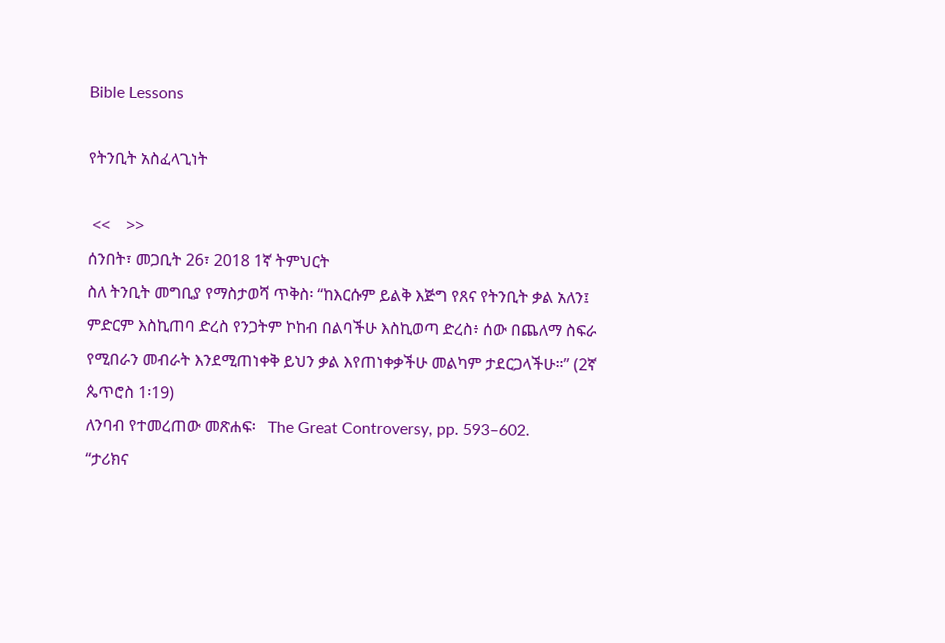Bible Lessons

የትንቢት አስፈላጊነት

 <<    >>
ሰንበት፣ መጋቢት 26፣ 2018 1ኛ ትምህርት
ስለ ትንቢት መግቢያ የማስታወሻ ጥቅስ፡ “ከእርሱም ይልቅ እጅግ የጸና የትንቢት ቃል አለን፤ ምድርም እስኪጠባ ድረስ የንጋትም ኮከብ በልባችሁ እስኪወጣ ድረስ፥ ሰው በጨለማ ስፍራ የሚበራን መብራት እንደሚጠነቀቅ ይህን ቃል እየጠነቀቃችሁ መልካም ታደርጋላችሁ።” (2ኛ ጴጥሮስ 1፡19)
ለንባብ የተመረጠው መጽሐፍ፡   The Great Controversy, pp. 593–602.
“ታሪክና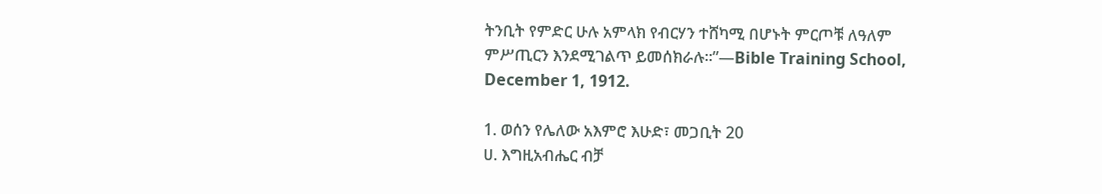ትንቢት የምድር ሁሉ አምላክ የብርሃን ተሸካሚ በሆኑት ምርጦቹ ለዓለም ምሥጢርን እንደሚገልጥ ይመሰክራሉ።”—Bible Training School, December 1, 1912.

1. ወሰን የሌለው አእምሮ እሁድ፣ መጋቢት 20
ሀ. እግዚአብሔር ብቻ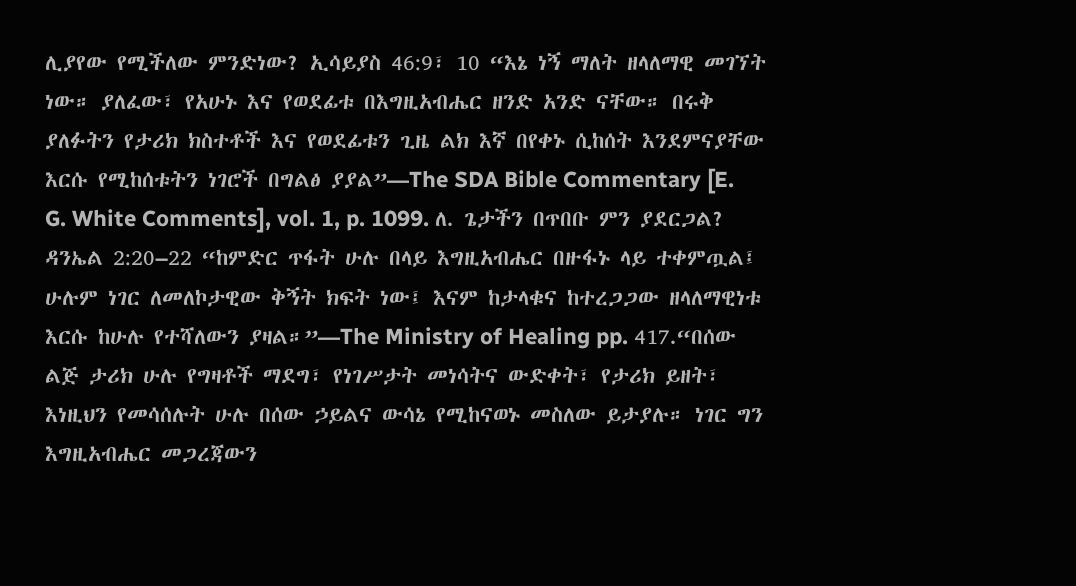ሊያየው የሚችለው ምንድነው? ኢሳይያስ 46:9፣ 10 “እኔ ነኝ ማለት ዘላለማዊ መገኘት ነው። ያለፈው፣ የአሁኑ እና የወደፊቱ በእግዚአብሔር ዘንድ አንድ ናቸው። በሩቅ ያለፉትን የታሪክ ክስተቶች እና የወደፊቱን ጊዜ ልክ እኛ በየቀኑ ሲከሰት እንደምናያቸው እርሱ የሚከሰቱትን ነገሮች በግልፅ ያያል”—The SDA Bible Commentary [E. G. White Comments], vol. 1, p. 1099. ለ. ጌታችን በጥበቡ ምን ያደርጋል? ዳንኤል 2:20–22 “ከምድር ጥፋት ሁሉ በላይ እግዚአብሔር በዙፋኑ ላይ ተቀምጧል፤ ሁሉም ነገር ለመለኮታዊው ቅኝት ክፍት ነው፤ እናም ከታላቁና ከተረጋጋው ዘላለማዊነቱ እርሱ ከሁሉ የተሻለውን ያዛል።”—The Ministry of Healing pp. 417.“በሰው ልጅ ታሪክ ሁሉ የግዛቶች ማደግ፣ የነገሥታት መነሳትና ውድቀት፣ የታሪክ ይዘት፣ እነዚህን የመሳሰሉት ሁሉ በሰው ኃይልና ውሳኔ የሚከናወኑ መስለው ይታያሉ። ነገር ግን እግዚአብሔር መጋረጃውን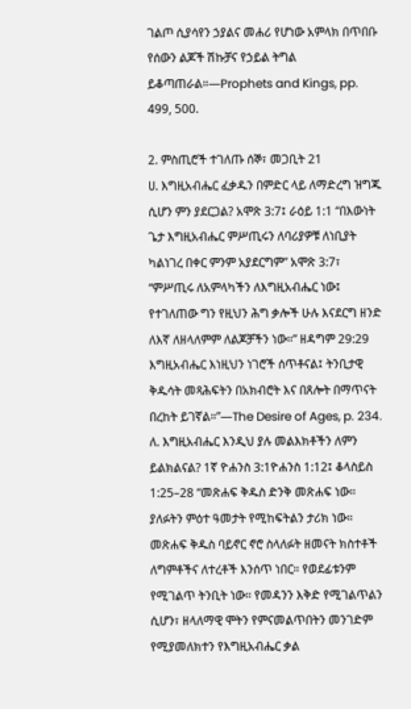ገልጦ ሲያሳየን ኃያልና መሐሪ የሆነው አምላክ በጥበቡ የሰውን ልጆች ሽኩቻና የኃይል ትግል ይቆጣጠራል።—Prophets and Kings, pp. 499, 500.

2. ምስጢሮች ተገለጡ ሰኞ፣ መጋቢት 21
ሀ. እግዚአብሔር ፈቃዱን በምድር ላይ ለማድረግ ዝግጁ ሲሆን ምን ያደርጋል? አሞጽ 3:7፤ ራዕይ 1:1 “በእውነት ጌታ እግዚአብሔር ምሥጢሩን ለባሪያዎቹ ለነቢያት ካልነገረ በቀር ምንም አያደርግም” አሞጽ 3:7፣ “ምሥጢሩ ለአምላካችን ለእግዚአብሔር ነው፤ የተገለጠው ግን የዚህን ሕግ ቃሎች ሁሉ እናደርግ ዘንድ ለእኛ ለዘላለምም ለልጆቻችን ነው።” ዘዳግም 29:29 እግዚአብሔር እነዚህን ነገሮች ሰጥቶናል፤ ትንቢታዊ ቅዱሳት መጻሕፍትን በአክብሮት እና በጸሎት በማጥናት በረከት ይገኛል።”—The Desire of Ages, p. 234. ለ. እግዚአብሔር እንዲህ ያሉ መልእክቶችን ለምን ይልክልናል? 1ኛ ዮሐንስ 3:1ዮሐንስ 1:12፤ ቆላስይስ 1:25–28 “መጽሐፍ ቅዱስ ድንቅ መጽሐፍ ነው። ያለፉትን ምዕተ ዓመታት የሚከፍትልን ታሪክ ነው። መጽሐፍ ቅዱስ ባይኖር ኖሮ ስላለፉት ዘመናት ክስተቶች ለግምቶችና ለተረቶች እንሰጥ ነበር። የወደፊቱንም የሚገልጥ ትንቢት ነው። የመዳንን እቅድ የሚገልጥልን ሲሆን፣ ዘላለማዊ ሞትን የምናመልጥበትን መንገድም የሚያመለክተን የእግዚአብሔር ቃል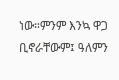ነው።ምንም እንኳ ዋጋ ቢኖራቸውም፤ ዓለምን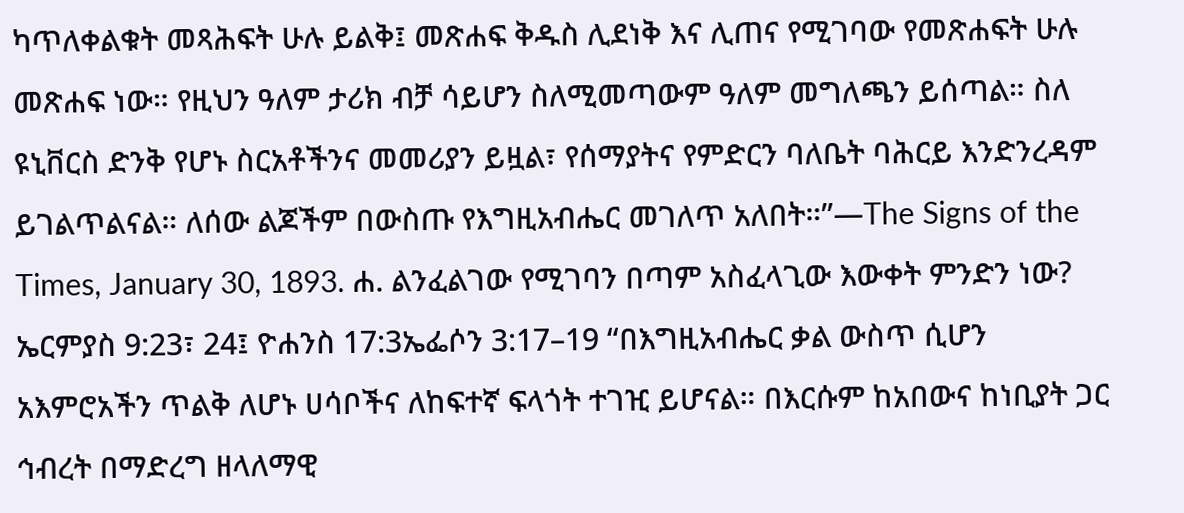ካጥለቀልቁት መጻሕፍት ሁሉ ይልቅ፤ መጽሐፍ ቅዱስ ሊደነቅ እና ሊጠና የሚገባው የመጽሐፍት ሁሉ መጽሐፍ ነው። የዚህን ዓለም ታሪክ ብቻ ሳይሆን ስለሚመጣውም ዓለም መግለጫን ይሰጣል። ስለ ዩኒቨርስ ድንቅ የሆኑ ስርአቶችንና መመሪያን ይዟል፣ የሰማያትና የምድርን ባለቤት ባሕርይ እንድንረዳም ይገልጥልናል። ለሰው ልጆችም በውስጡ የእግዚአብሔር መገለጥ አለበት።”—The Signs of the Times, January 30, 1893. ሐ. ልንፈልገው የሚገባን በጣም አስፈላጊው እውቀት ምንድን ነው? ኤርምያስ 9:23፣ 24፤ ዮሐንስ 17:3ኤፌሶን 3:17–19 “በእግዚአብሔር ቃል ውስጥ ሲሆን አእምሮአችን ጥልቅ ለሆኑ ሀሳቦችና ለከፍተኛ ፍላጎት ተገዢ ይሆናል። በእርሱም ከአበውና ከነቢያት ጋር ኅብረት በማድረግ ዘላለማዊ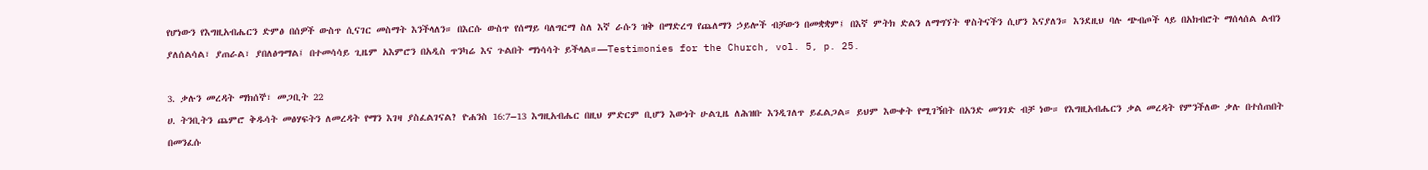የሆነውን የእግዚአብሔርን ድምፅ በሰዎች ውስጥ ሲናገር መስማት እንችላለን። በእርሱ ውስጥ የሰማይ ባለግርማ ስለ እኛ ራሱን ዝቅ በማድረግ የጨለማን ኃይሎች ብቻውን በመቋቋም፤ በእኛ ምትክ ድልን ለማግኘት ዋስትናችን ሲሆን እናያለን። እንደዚህ ባሉ ጭብጦች ላይ በአክብሮት ማሰላሰል ልብን ያለሰልሳል፣ ያጠራል፣ ያበለፅግማል፤ በተመሳሳይ ጊዜም አእምሮን በአዲስ ጥንካሬ እና ጉልበት ማነሳሳት ይችላል።—Testimonies for the Church, vol. 5, p. 25.

3. ቃሉን መረዳት ማክሰኞ፣ መጋቢት 22
ሀ. ትንቢትን ጨምሮ ቅዱሳት መፅሃፍትን ለመረዳት የማን እገዛ ያስፈልገናል? ዮሐንስ 16:7–13 እግዚአብሔር በዚህ ምድርም ቢሆን እውነት ሁልጊዜ ለሕዝቡ እንዲገለጥ ይፈልጋል። ይህም እውቀት የሚገኝበት በአንድ መንገድ ብቻ ነው። የእግዚአብሔርን ቃል መረዳት የምንችለው ቃሉ በተሰጠበት በመንፈሱ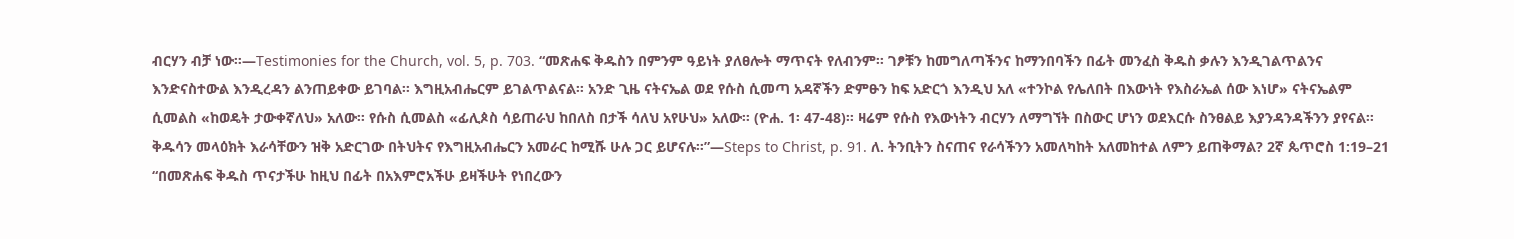ብርሃን ብቻ ነው።—Testimonies for the Church, vol. 5, p. 703. “መጽሐፍ ቅዱስን በምንም ዓይነት ያለፀሎት ማጥናት የለብንም፡፡ ገፆቹን ከመግለጣችንና ከማንበባችን በፊት መንፈስ ቅዱስ ቃሉን እንዲገልጥልንና እንድናስተውል እንዲረዳን ልንጠይቀው ይገባል፡፡ እግዚአብሔርም ይገልጥልናል፡፡ አንድ ጊዜ ናትናኤል ወደ የሱስ ሲመጣ አዳኛችን ድምፁን ከፍ አድርጎ እንዲህ አለ «ተንኮል የሌለበት በእውነት የእስራኤል ሰው እነሆ» ናትናኤልም ሲመልስ «ከወዴት ታውቀኛለህ» አለው፡፡ የሱስ ሲመልስ «ፊሊጶስ ሳይጠራህ ከበለስ በታች ሳለህ አየሁህ» አለው፡፡ (ዮሐ. 1፡ 47-48)፡፡ ዛሬም የሱስ የእውነትን ብርሃን ለማግኘት በስውር ሆነን ወደእርሱ ስንፀልይ እያንዳንዳችንን ያየናል፡፡ ቅዱሳን መላዕክት እራሳቸውን ዝቅ አድርገው በትህትና የእግዚአብሔርን አመራር ከሚሹ ሁሉ ጋር ይሆናሉ።”—Steps to Christ, p. 91. ለ. ትንቢትን ስናጠና የራሳችንን አመለካከት አለመከተል ለምን ይጠቅማል? 2ኛ ጴጥሮስ 1:19–21 “በመጽሐፍ ቅዱስ ጥናታችሁ ከዚህ በፊት በአእምሮአችሁ ይዛችሁት የነበረውን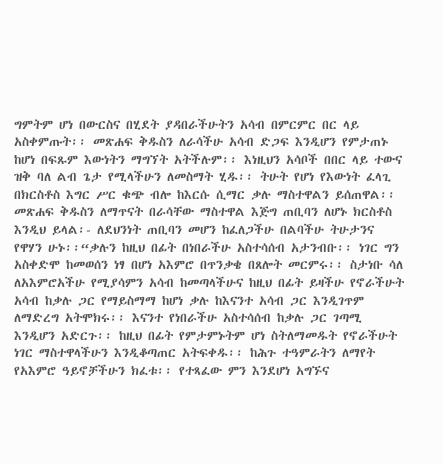ግምትም ሆነ በውርስና በሂደት ያዳበራችሁትን አሳብ በምርምር በር ላይ አስቀምጡት፡፡ መጽሐፍ ቅዱስን ለራሳችሁ አሳብ ድጋፍ እንዲሆን የምታጠኑ ከሆነ በፍጹም እውነትን ማግኘት አትችሉም፡፡ እነዚህን አሳቦች በበር ላይ ተውና ዝቅ ባለ ልብ ጌታ የሚላችሁን ለመስማት ሂዱ፡፡ ትሁት የሆነ የእውነት ፈላጊ በክርስቶስ እግር ሥር ቁጭ ብሎ ከእርሱ ሲማር ቃሉ ማስተዋልን ይሰጠዋል፡፡ መጽሐፍ ቅዱስን ለማጥናት በራሳቸው ማስተዋል እጅግ ጠቢባን ለሆኑ ክርስቶስ እንዲህ ይላል፡- ለደህንነት ጠቢባን መሆን ከፈለጋችሁ በልባችሁ ትሁታንና የዋሃን ሁኑ፡፡“ቃሉን ከዚህ በፊት በነበራችሁ አስተሳሰብ አታንብቡ፡፡ ነገር ግን አስቀድሞ ከመወሰን ነፃ በሆነ አእምሮ በጥንቃቄ በጸሎት መርምሩ፡፡ ስታነቡ ሳለ ለአእምሮአችሁ የሚያሳምን አሳብ ከመጣላችሁና ከዚህ በፊት ይዛችሁ የኖራችሁት አሳብ ከቃሉ ጋር የማይስማማ ከሆነ ቃሉ ከእናንተ አሳብ ጋር እንዲገጥም ለማድረግ አትሞክሩ፡፡ እናንተ የነበራችሁ አስተሳሰብ ከቃሉ ጋር ገጣሚ እንዲሆን አድርጉ፡፡ ከዚህ በፊት የምታምኑትም ሆነ ስትለማመዱት የኖራችሁት ነገር ማስተዋላችሁን እንዲቆጣጠር አትፍቀዱ፡፡ ከሕጉ ተዓምራትን ለማየት የአእምሮ ዓይኖቻችሁን ክፈቱ፡፡ የተጻፈው ምን እንደሆነ አግኙና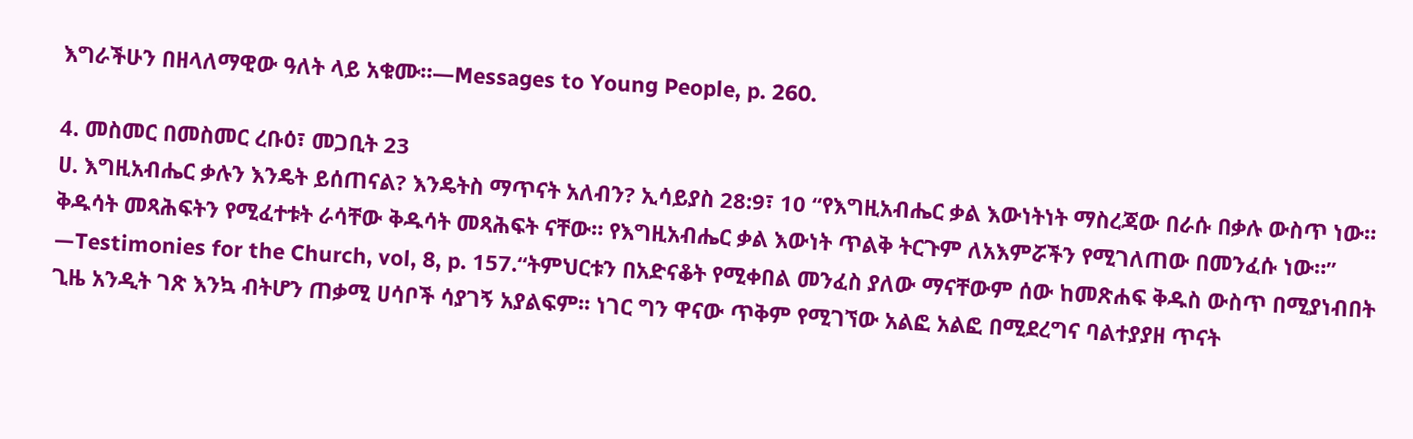እግራችሁን በዘላለማዊው ዓለት ላይ አቁሙ።—Messages to Young People, p. 260.

4. መስመር በመስመር ረቡዕ፣ መጋቢት 23
ሀ. እግዚአብሔር ቃሉን እንዴት ይሰጠናል? እንዴትስ ማጥናት አለብን? ኢሳይያስ 28:9፣ 10 “የእግዚአብሔር ቃል እውነትነት ማስረጃው በራሱ በቃሉ ውስጥ ነው። ቅዱሳት መጻሕፍትን የሚፈተቱት ራሳቸው ቅዱሳት መጻሕፍት ናቸው። የእግዚአብሔር ቃል እውነት ጥልቅ ትርጉም ለአእምሯችን የሚገለጠው በመንፈሱ ነው።” —Testimonies for the Church, vol, 8, p. 157.“ትምህርቱን በአድናቆት የሚቀበል መንፈስ ያለው ማናቸውም ሰው ከመጽሐፍ ቅዱስ ውስጥ በሚያነብበት ጊዜ አንዲት ገጽ እንኳ ብትሆን ጠቃሚ ሀሳቦች ሳያገኝ አያልፍም፡፡ ነገር ግን ዋናው ጥቅም የሚገኘው አልፎ አልፎ በሚደረግና ባልተያያዘ ጥናት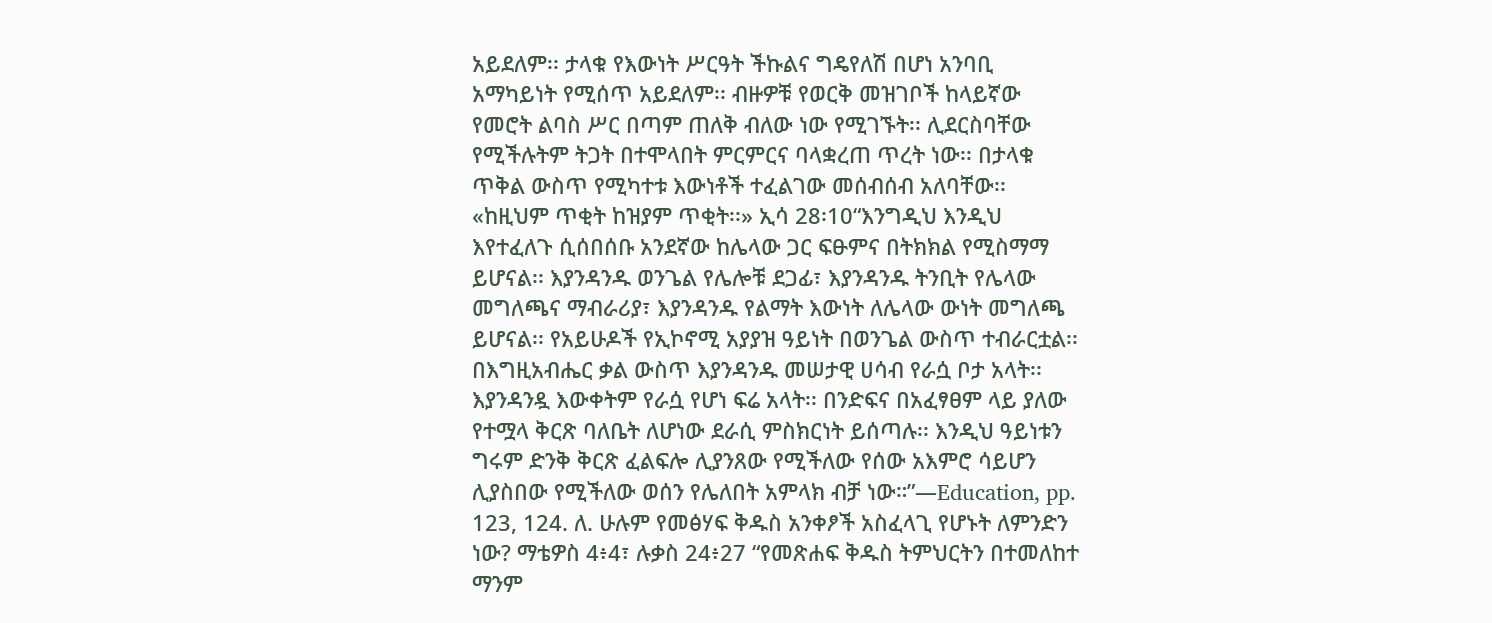አይደለም፡፡ ታላቁ የእውነት ሥርዓት ችኩልና ግዴየለሽ በሆነ አንባቢ አማካይነት የሚሰጥ አይደለም፡፡ ብዙዎቹ የወርቅ መዝገቦች ከላይኛው የመሮት ልባስ ሥር በጣም ጠለቅ ብለው ነው የሚገኙት፡፡ ሊደርስባቸው የሚችሉትም ትጋት በተሞላበት ምርምርና ባላቋረጠ ጥረት ነው፡፡ በታላቁ ጥቅል ውስጥ የሚካተቱ እውነቶች ተፈልገው መሰብሰብ አለባቸው፡፡ «ከዚህም ጥቂት ከዝያም ጥቂት፡፡» ኢሳ 28፡10“እንግዲህ እንዲህ እየተፈለጉ ሲሰበሰቡ አንደኛው ከሌላው ጋር ፍፁምና በትክክል የሚስማማ ይሆናል፡፡ እያንዳንዱ ወንጌል የሌሎቹ ደጋፊ፣ እያንዳንዱ ትንቢት የሌላው መግለጫና ማብራሪያ፣ እያንዳንዱ የልማት እውነት ለሌላው ውነት መግለጫ ይሆናል፡፡ የአይሁዶች የኢኮኖሚ አያያዝ ዓይነት በወንጌል ውስጥ ተብራርቷል፡፡ በእግዚአብሔር ቃል ውስጥ እያንዳንዱ መሠታዊ ሀሳብ የራሷ ቦታ አላት፡፡ እያንዳንዷ እውቀትም የራሷ የሆነ ፍሬ አላት፡፡ በንድፍና በአፈፃፀም ላይ ያለው የተሟላ ቅርጽ ባለቤት ለሆነው ደራሲ ምስክርነት ይሰጣሉ፡፡ እንዲህ ዓይነቱን ግሩም ድንቅ ቅርጽ ፈልፍሎ ሊያንጸው የሚችለው የሰው አእምሮ ሳይሆን ሊያስበው የሚችለው ወሰን የሌለበት አምላክ ብቻ ነው።”—Education, pp. 123, 124. ለ. ሁሉም የመፅሃፍ ቅዱስ አንቀፆች አስፈላጊ የሆኑት ለምንድን ነው? ማቴዎስ 4፥4፣ ሉቃስ 24፥27 “የመጽሐፍ ቅዱስ ትምህርትን በተመለከተ ማንም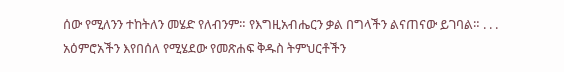ሰው የሚለንን ተከትለን መሄድ የለብንም። የእግዚአብሔርን ቃል በግላችን ልናጠናው ይገባል። . . . አዕምሮአችን እየበሰለ የሚሄደው የመጽሐፍ ቅዱስ ትምህርቶችን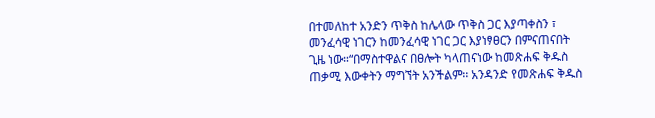በተመለከተ አንድን ጥቅስ ከሌላው ጥቅስ ጋር እያጣቀስን ፣ መንፈሳዊ ነገርን ከመንፈሳዊ ነገር ጋር እያነፃፀርን በምናጠናበት ጊዜ ነው።“በማስተዋልና በፀሎት ካላጠናነው ከመጽሐፍ ቅዱስ ጠቃሚ እውቀትን ማግኘት አንችልም፡፡ አንዳንድ የመጽሐፍ ቅዱስ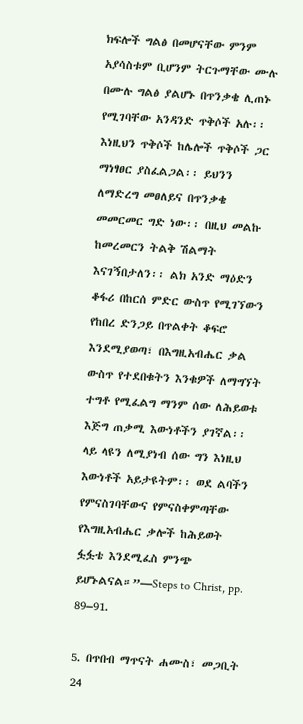ክፍሎች ግልፅ በመሆናቸው ምንም አያሳስቱም ቢሆንም ትርጉማቸው ሙሉ በሙሉ ግልፅ ያልሆኑ በጥንቃቄ ሊጠኑ የሚገባቸው አንዳንድ ጥቅሶች አሉ፡፡ እነዚህን ጥቅሶች ከሌሎች ጥቅሶች ጋር ማነፃፀር ያስፈልጋል፡፡ ይህንን ለማድረግ መፀለይና በጥንቃቄ መመርመር ግድ ነው፡፡ በዚህ መልኩ ከመረመርን ትልቅ ሽልማት እናገኝበታለን፡፡ ልክ አንድ ማዕድን ቆፋሪ በከርሰ ምድር ውስጥ የሚገኘውን የከበረ ድንጋይ በጥልቀት ቆፍሮ እንደሚያወጣ፣ በእግዚአብሔር ቃል ውስጥ የተደበቁትን እንቁዎች ለማግኘት ተግቶ የሚፈልግ ማንም ሰው ለሕይወቱ እጅግ ጠቃሚ እውነቶችን ያገኛል፡፡ ላይ ላዩን ለሚያነብ ሰው ግን እነዚህ እውነቶች አይታዩትም፡፡ ወደ ልባችን የምናስገባቸውና የምናስቀምጣቸው የእግዚአብሔር ቃሎች ከሕይወት ፏፏቴ እንደሚፈስ ምንጭ ይሆኑልናል።”—Steps to Christ, pp. 89–91.

5. በጥበብ ማጥናት ሐሙስ፣ መጋቢት 24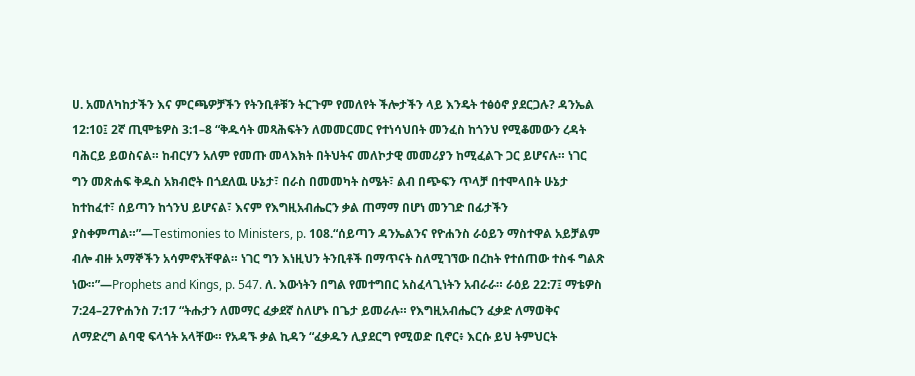ሀ. አመለካከታችን እና ምርጫዎቻችን የትንቢቶቹን ትርጉም የመለየት ችሎታችን ላይ እንዴት ተፅዕኖ ያደርጋሉ? ዳንኤል 12:10፤ 2ኛ ጢሞቴዎስ 3:1–8 “ቅዱሳት መጻሕፍትን ለመመርመር የተነሳህበት መንፈስ ከጎንህ የሚቆመውን ረዳት ባሕርይ ይወስናል። ከብርሃን አለም የመጡ መላእክት በትህትና መለኮታዊ መመሪያን ከሚፈልጉ ጋር ይሆናሉ። ነገር ግን መጽሐፍ ቅዱስ አክብሮት በጎደለዉ ሁኔታ፣ በራስ በመመካት ስሜት፣ ልብ በጭፍን ጥላቻ በተሞላበት ሁኔታ ከተከፈተ፣ ሰይጣን ከጎንህ ይሆናል፣ እናም የእግዚአብሔርን ቃል ጠማማ በሆነ መንገድ በፊታችን ያስቀምጣል።”—Testimonies to Ministers, p. 108.“ሰይጣን ዳንኤልንና የዮሐንስ ራዕይን ማስተዋል አይቻልም ብሎ ብዙ አማኞችን አሳምኖአቸዋል። ነገር ግን እነዚህን ትንቢቶች በማጥናት ስለሚገኘው በረከት የተሰጠው ተስፋ ግልጽ ነው።”—Prophets and Kings, p. 547. ለ. እውነትን በግል የመተግበር አስፈላጊነትን አብራራ። ራዕይ 22:7፤ ማቴዎስ 7:24–27ዮሐንስ 7:17 “ትሑታን ለመማር ፈቃደኛ ስለሆኑ በጌታ ይመራሉ። የእግዚአብሔርን ፈቃድ ለማወቅና ለማድረግ ልባዊ ፍላጎት አላቸው። የአዳኙ ቃል ኪዳን “ፈቃዱን ሊያደርግ የሚወድ ቢኖር፥ እርሱ ይህ ትምህርት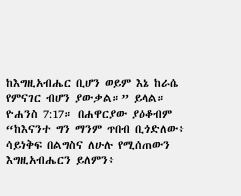ከእግዚአብሔር ቢሆን ወይም እኔ ከራሴ የምናገር ብሆን ያውቃል።” ይላል። ዮሐንስ 7:17። በሐዋርያው ያዕቆብም “ከእናንተ ግን ማንም ጥበብ ቢጎድለው፥ ሳይነቅፍ በልግስና ለሁሉ የሚሰጠውን እግዚአብሔርን ይለምን፥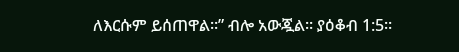ለእርሱም ይሰጠዋል።” ብሎ አውጇል። ያዕቆብ 1:5።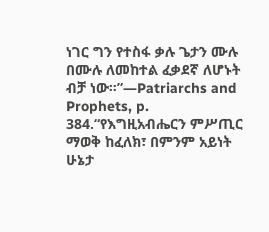ነገር ግን የተስፋ ቃሉ ጌታን ሙሉ በሙሉ ለመከተል ፈቃደኛ ለሆኑት ብቻ ነው።”—Patriarchs and Prophets, p. 384.“የእግዚአብሔርን ምሥጢር ማወቅ ከፈለክ፣ በምንም አይነት ሁኔታ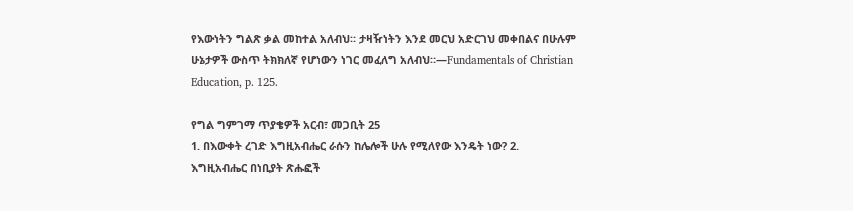የእውነትን ግልጽ ቃል መከተል አለብህ። ታዛዥነትን እንደ መርህ አድርገህ መቀበልና በሁሉም ሁኔታዎች ውስጥ ትክክለኛ የሆነውን ነገር መፈለግ አለብህ።—Fundamentals of Christian Education, p. 125.

የግል ግምገማ ጥያቄዎች አርብ፣ መጋቢት 25
1. በእውቀት ረገድ እግዚአብሔር ራሱን ከሌሎች ሁሉ የሚለየው እንዴት ነው? 2. እግዚአብሔር በነቢያት ጽሑፎች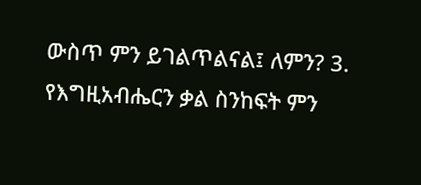ውስጥ ምን ይገልጥልናል፤ ለምን? 3. የእግዚአብሔርን ቃል ስንከፍት ምን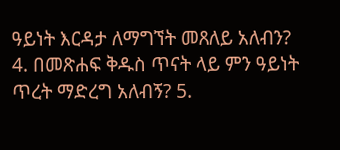ዓይነት እርዳታ ለማግኘት መጸለይ አለብን? 4. በመጽሐፍ ቅዱስ ጥናት ላይ ምን ዓይነት ጥረት ማድረግ አለብኝ? 5.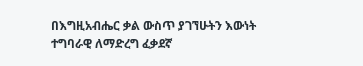በእግዚአብሔር ቃል ውስጥ ያገኘሁትን እውነት ተግባራዊ ለማድረግ ፈቃደኛ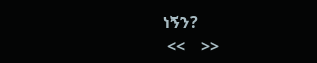ነኝን?
 <<    >>